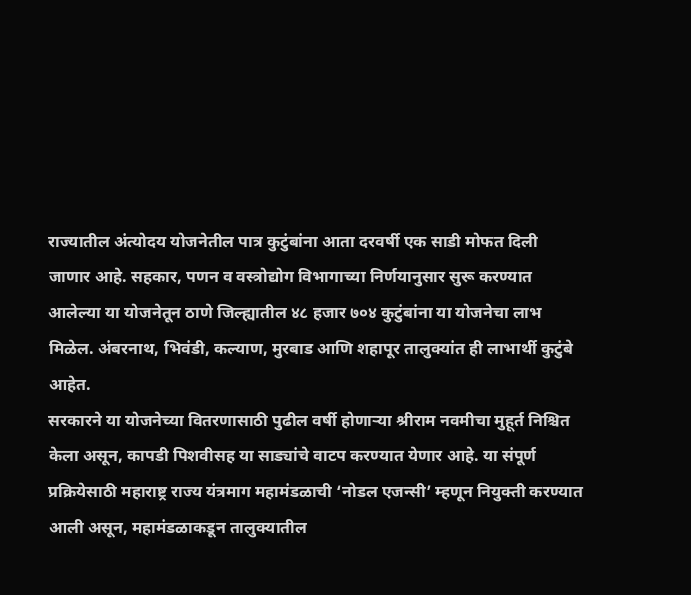राज्यातील अंत्योदय योजनेतील पात्र कुटुंबांना आता दरवर्षी एक साडी मोफत दिली जाणार आहे. सहकार, पणन व वस्त्रोद्योग विभागाच्या निर्णयानुसार सुरू करण्यात आलेल्या या योजनेतून ठाणे जिल्ह्यातील ४८ हजार ७०४ कुटुंबांना या योजनेचा लाभ मिळेल. अंबरनाथ, भिवंडी, कल्याण, मुरबाड आणि शहापूर तालुक्यांत ही लाभार्थी कुटुंबे आहेत.
सरकारने या योजनेच्या वितरणासाठी पुढील वर्षी होणाऱ्या श्रीराम नवमीचा मुहूर्त निश्चित केला असून, कापडी पिशवीसह या साड्यांचे वाटप करण्यात येणार आहे. या संपूर्ण प्रक्रियेसाठी महाराष्ट्र राज्य यंत्रमाग महामंडळाची ‘नोडल एजन्सी’ म्हणून नियुक्ती करण्यात आली असून, महामंडळाकडून तालुक्यातील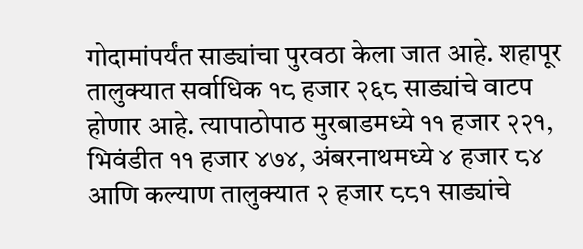गोदामांपर्यंत साड्यांचा पुरवठा केला जात आहे. शहापूर तालुक्यात सर्वाधिक १८ हजार २६८ साड्यांचे वाटप होणार आहे. त्यापाठोपाठ मुरबाडमध्ये ११ हजार २२१, भिवंडीत ११ हजार ४७४, अंबरनाथमध्ये ४ हजार ८४ आणि कल्याण तालुक्यात २ हजार ८८१ साड्यांचे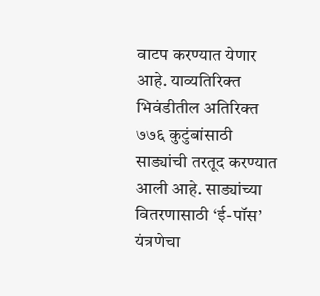वाटप करण्यात येणार आहे. याव्यतिरिक्त भिवंडीतील अतिरिक्त ७७६ कुटुंबांसाठी साड्यांची तरतूद करण्यात आली आहे. साड्यांच्या वितरणासाठी ‘ई-पॉस’ यंत्रणेचा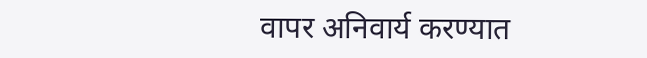वापर अनिवार्य करण्यात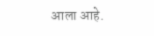आला आहे.